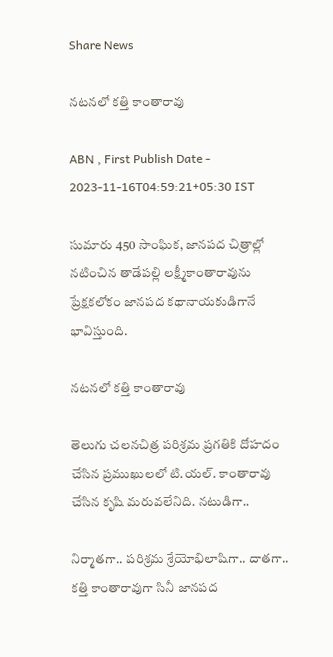Share News

నటనలో కత్తి కాంతారావు

ABN , First Publish Date - 2023-11-16T04:59:21+05:30 IST

సుమారు 450 సాంఘిక, జానపద చిత్రాల్లో నటించిన తాడేపల్లి లక్ష్మీకాంతారావును ప్రేక్షకలోకం జానపద కథానాయకుడిగానే భావిస్తుంది.

నటనలో కత్తి కాంతారావు

తెలుగు చలనచిత్ర పరిశ్రమ ప్రగతికి దోహదం చేసిన ప్రముఖులలో టి.యల్‌. కాంతారావు చేసిన కృషి మరువలేనిది. నటుడిగా..

నిర్మాతగా.. పరిశ్రమ శ్రేయోభిలాషిగా.. దాతగా.. కత్తి కాంతారావుగా సినీ జానపద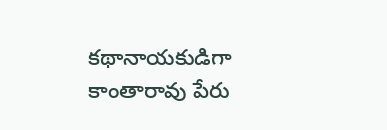కథానాయకుడిగా కాంతారావు పేరు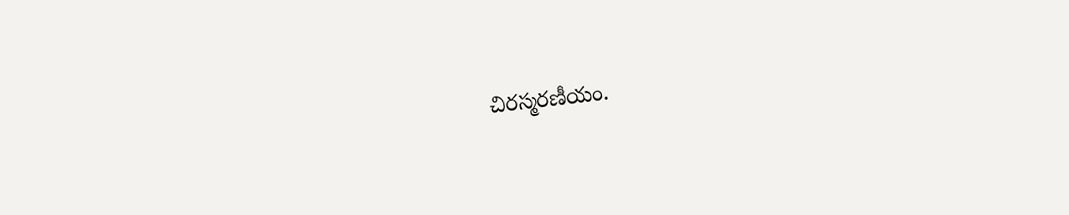చిరస్మరణీయం.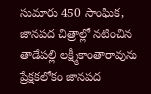సుమారు 450 సాంఘిక, జానపద చిత్రాల్లో నటించిన తాడేపల్లి లక్ష్మీకాంతారావును ప్రేక్షకలోకం జానపద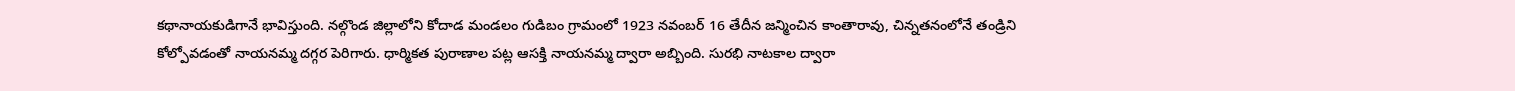కథానాయకుడిగానే భావిస్తుంది. నల్గొండ జిల్లాలోని కోదాడ మండలం గుడిబం గ్రామంలో 1923 నవంబర్‌ 16 తేదీన జన్మించిన కాంతారావు, చిన్నతనంలోనే తండ్రిని కోల్పోవడంతో నాయనమ్మ దగ్గర పెరిగారు. ధార్మికత పురాణాల పట్ల ఆసక్తి నాయనమ్మ ద్వారా అబ్బింది. సురభి నాటకాల ద్వారా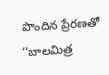పొందిన ప్రేరణతో ‘‘బాలమిత్ర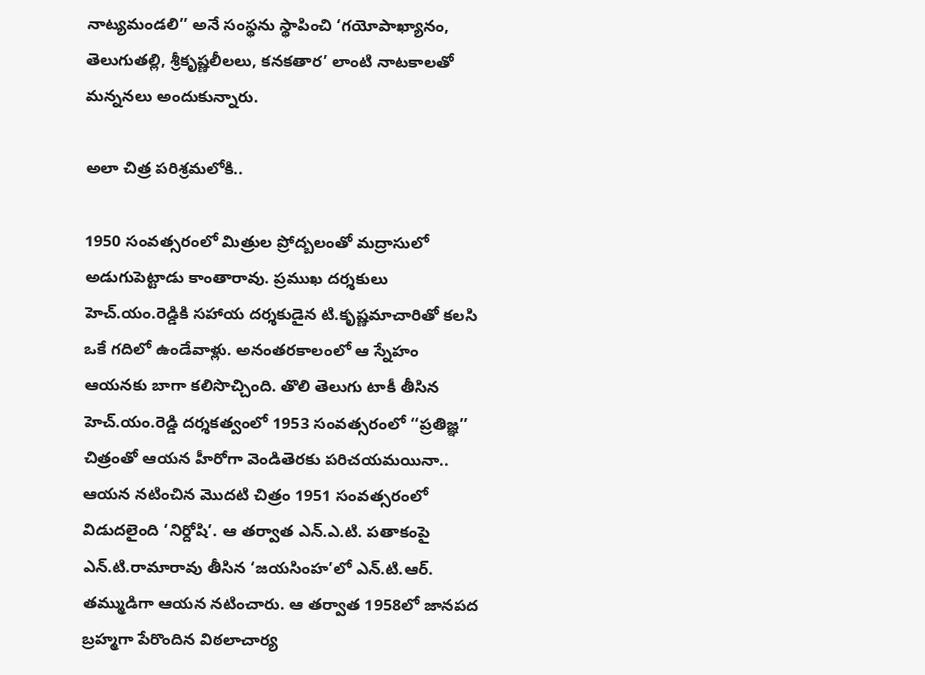నాట్యమండలి’’ అనే సంస్థను స్థాపించి ‘గయోపాఖ్యానం, తెలుగుతల్లి, శ్రీకృష్ణలీలలు, కనకతార’ లాంటి నాటకాలతో మన్ననలు అందుకున్నారు.

అలా చిత్ర పరిశ్రమలోకి..

1950 సంవత్సరంలో మిత్రుల ప్రోద్బలంతో మద్రాసులో అడుగుపెట్టాడు కాంతారావు. ప్రముఖ దర్శకులు హెచ్‌.యం.రెడ్డికి సహాయ దర్శకుడైన టి.కృష్ణమాచారితో కలసి ఒకే గదిలో ఉండేవాళ్లు. అనంతరకాలంలో ఆ స్నేహం ఆయనకు బాగా కలిసొచ్చింది. తొలి తెలుగు టాకీ తీసిన హెచ్‌.యం.రెడ్డి దర్శకత్వంలో 1953 సంవత్సరంలో ‘‘ప్రతిజ్ఞ’’ చిత్రంతో ఆయన హీరోగా వెండితెరకు పరిచయమయినా.. ఆయన నటించిన మొదటి చిత్రం 1951 సంవత్సరంలో విడుదలైంది ‘నిర్దోషి’. ఆ తర్వాత ఎన్‌.ఎ.టి. పతాకంపై ఎన్‌.టి.రామారావు తీసిన ‘జయసింహ’లో ఎన్‌.టి.ఆర్‌. తమ్ముడిగా ఆయన నటించారు. ఆ తర్వాత 1958లో జానపద బ్రహ్మగా పేరొందిన విఠలాచార్య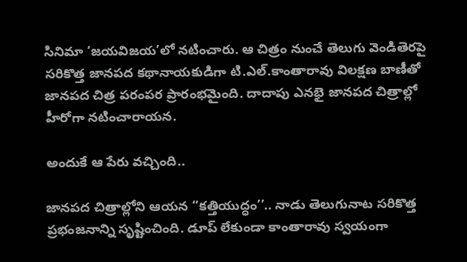సినిమా ‘జయవిజయ’లో నటించారు. ఆ చిత్రం నుంచే తెలుగు వెండితెరపై సరికొత్త జానపద కథానాయకుడిగా టి.ఎల్‌.కాంతారావు విలక్షణ బాణీతో జానపద చిత్ర పరంపర ప్రారంభమైంది. దాదాపు ఎనభై జానపద చిత్రాల్లో హీరోగా నటించారాయన.

అందుకే ఆ పేరు వచ్చింది..

జానపద చిత్రాల్లోని ఆయన ‘‘కత్తియుద్ధం’’.. నాడు తెలుగునాట సరికొత్త ప్రభంజనాన్ని సృష్టించింది. డూప్‌ లేకుండా కాంతారావు స్వయంగా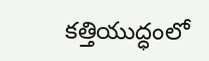కత్తియుద్ధంలో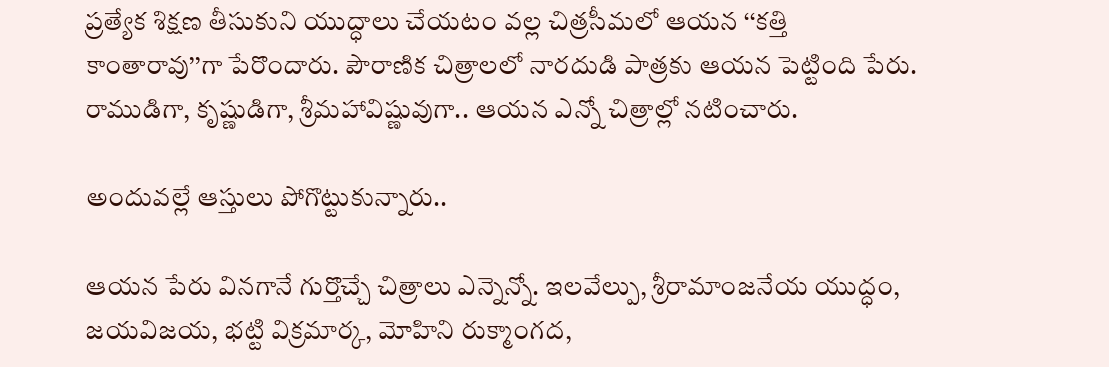ప్రత్యేక శిక్షణ తీసుకుని యుద్ధాలు చేయటం వల్ల చిత్రసీమలో ఆయన ‘‘కత్తి కాంతారావు’’గా పేరొందారు. పౌరాణిక చిత్రాలలో నారదుడి పాత్రకు ఆయన పెట్టింది పేరు. రాముడిగా, కృష్ణుడిగా, శ్రీమహావిష్ణువుగా.. ఆయన ఎన్నో చిత్రాల్లో నటించారు.

అందువల్లే ఆస్తులు పోగొట్టుకున్నారు..

ఆయన పేరు వినగానే గుర్తొచ్చే చిత్రాలు ఎన్నెన్నో. ఇలవేల్పు, శ్రీరామాంజనేయ యుద్ధం, జయవిజయ, భట్టి విక్రమార్క, మోహిని రుక్మాంగద,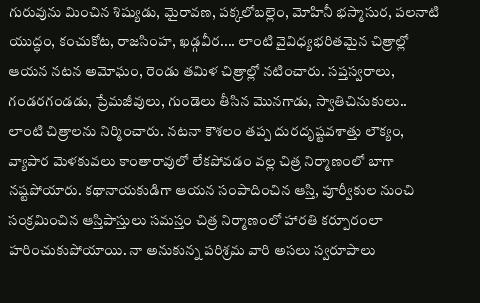గురువును మించిన శిష్యుడు, మైరావణ, పక్కలోబల్లెం, మోహినీ భస్మాసుర, పలనాటి యుద్ధం, కంచుకోట, రాజసింహ, ఖడ్గవీర.... లాంటి వైవిధ్యభరితమైన చిత్రాల్లో ఆయన నటన అమోఘం, రెండు తమిళ చిత్రాల్లో నటించారు. సప్తస్వరాలు, గండరగండడు, ప్రేమజీవులు, గుండెలు తీసిన మొనగాడు, స్వాతిచినుకులు.. లాంటి చిత్రాలను నిర్మించారు. నటనా కౌశలం తప్ప దురదృష్టవశాత్తు లౌక్యం, వ్యాపార మెళకువలు కాంతారావులో లేకపోవడం వల్ల చిత్ర నిర్మాణంలో బాగా నష్టపోయారు. కథానాయకుడిగా ఆయన సంపాదించిన ఆస్తి, పూర్వీకుల నుంచి సంక్రమించిన ఆస్తిపాస్తులు సమస్తం చిత్ర నిర్మాణంలో హారతి కర్పూరంలా హరించుకుపోయాయి. నా అనుకున్న పరిశ్రమ వారి అసలు స్వరూపాలు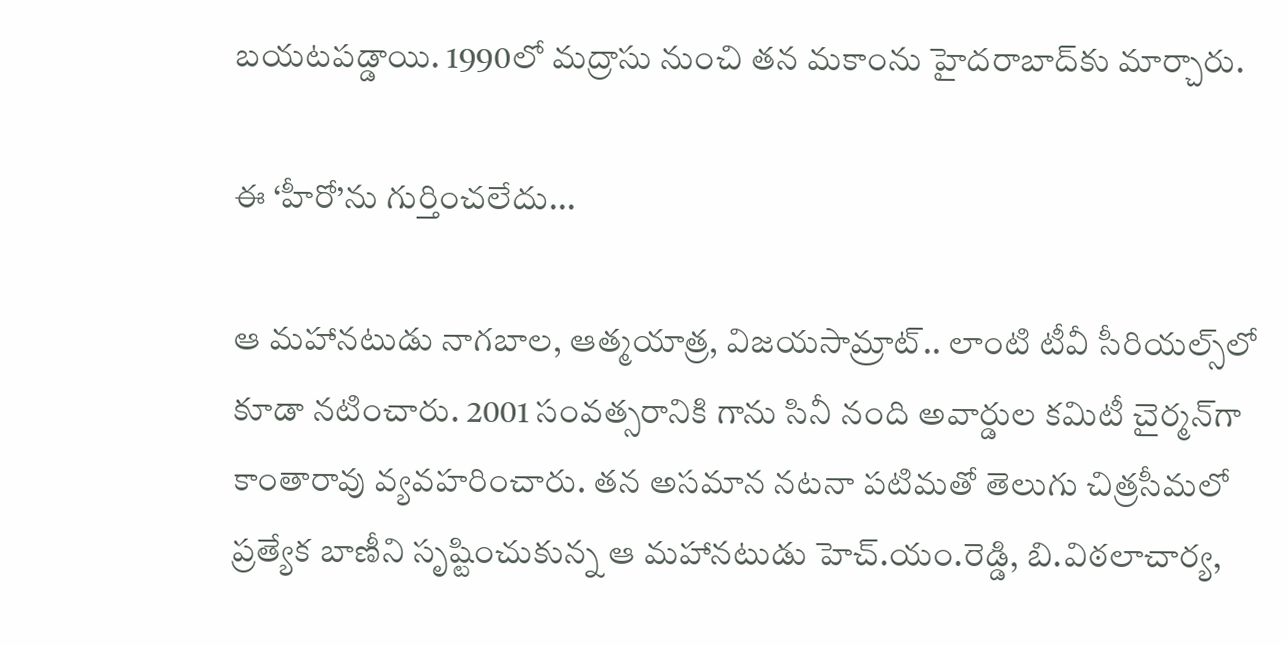బయటపడ్డాయి. 1990లో మద్రాసు నుంచి తన మకాంను హైదరాబాద్‌కు మార్చారు.

ఈ ‘హీరో’ను గుర్తించలేదు...

ఆ మహానటుడు నాగబాల, ఆత్మయాత్ర, విజయసామ్రాట్‌.. లాంటి టీవీ సీరియల్స్‌లో కూడా నటించారు. 2001 సంవత్సరానికి గాను సినీ నంది అవార్డుల కమిటీ చైర్మన్‌గా కాంతారావు వ్యవహరించారు. తన అసమాన నటనా పటిమతో తెలుగు చిత్రసీమలో ప్రత్యేక బాణీని సృష్టించుకున్న ఆ మహానటుడు హెచ్‌.యం.రెడ్డి, బి.విఠలాచార్య,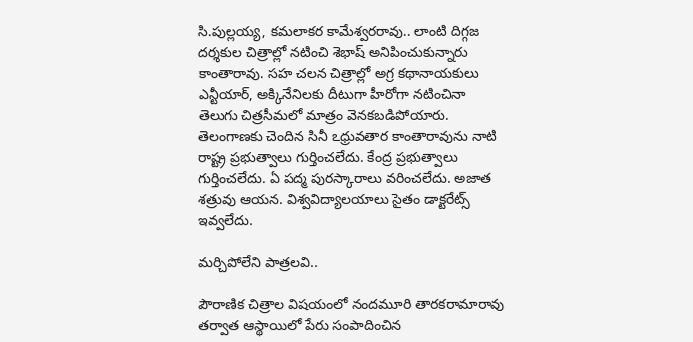సి.పుల్లయ్య, కమలాకర కామేశ్వరరావు.. లాంటి దిగ్గజ దర్శకుల చిత్రాల్లో నటించి శెభాష్‌ అనిపించుకున్నారు కాంతారావు. సహ చలన చిత్రాల్లో అగ్ర కథానాయకులు ఎన్టీయార్‌, అక్కినేనిలకు దీటుగా హీరోగా నటించినా తెలుగు చిత్రసీమలో మాత్రం వెనకబడిపోయారు. తెలంగాణకు చెందిన సినీ ఽధ్రువతార కాంతారావును నాటి రాష్ట్ర ప్రభుత్వాలు గుర్తించలేదు. కేంద్ర ప్రభుత్వాలు గుర్తించలేదు. ఏ పద్మ పురస్కారాలు వరించలేదు. అజాత శత్రువు ఆయన. విశ్వవిద్యాలయాలు సైతం డాక్టరేట్స్‌ ఇవ్వలేదు.

మర్చిపోలేని పాత్రలవి..

పౌరాణిక చిత్రాల విషయంలో నందమూరి తారకరామారావు తర్వాత ఆస్థాయిలో పేరు సంపాదించిన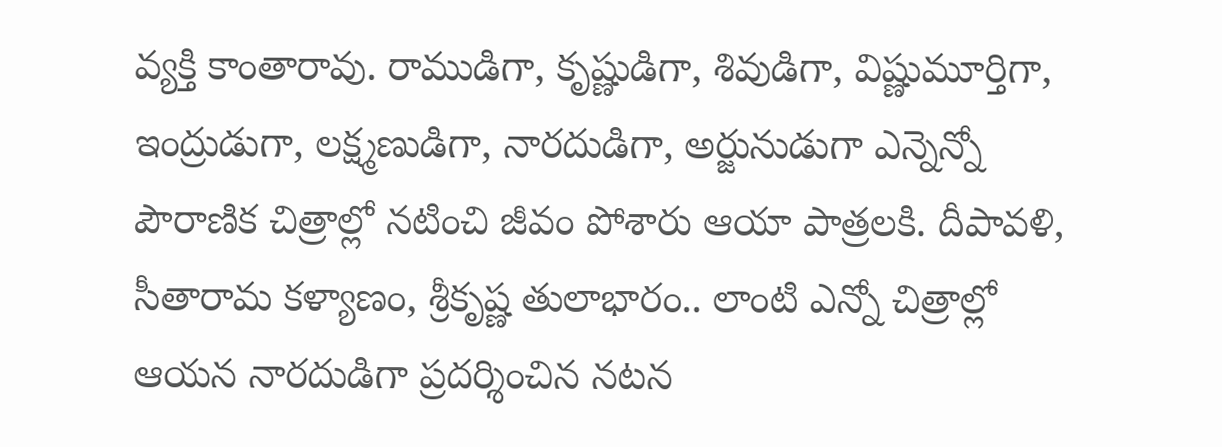వ్యక్తి కాంతారావు. రాముడిగా, కృష్ణుడిగా, శివుడిగా, విష్ణుమూర్తిగా, ఇంద్రుడుగా, లక్ష్మణుడిగా, నారదుడిగా, అర్జునుడుగా ఎన్నెన్నో పౌరాణిక చిత్రాల్లో నటించి జీవం పోశారు ఆయా పాత్రలకి. దీపావళి, సీతారామ కళ్యాణం, శ్రీకృష్ణ తులాభారం.. లాంటి ఎన్నో చిత్రాల్లో ఆయన నారదుడిగా ప్రదర్శించిన నటన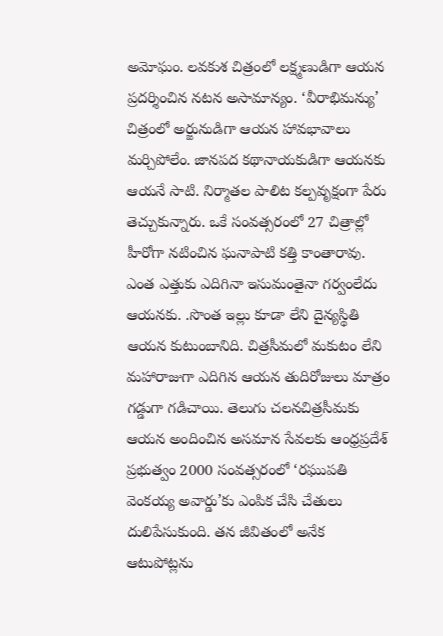అమోఘం. లవకుశ చిత్రంలో లక్ష్మణుడిగా ఆయన ప్రదర్శించిన నటన అసామాన్యం. ‘వీరాభిమన్యు’ చిత్రంలో అర్జునుడిగా ఆయన హావభావాలు మర్చిపోలేం. జానపద కథానాయకుడిగా ఆయనకు ఆయనే సాటి. నిర్మాతల పాలిట కల్పవృక్షంగా పేరు తెచ్చుకున్నారు. ఒకే సంవత్సరంలో 27 చిత్రాల్లో హీరోగా నటించిన ఘనాపాటి కత్తి కాంతారావు. ఎంత ఎత్తుకు ఎదిగినా ఇసుమంతైనా గర్వంలేదు ఆయనకు. .సొంత ఇల్లు కూడా లేని దైన్యస్థితి ఆయన కుటుంబానిది. చిత్రసీమలో మకుటం లేని మహారాజుగా ఎదిగిన ఆయన తుదిరోజులు మాత్రం గడ్డుగా గడిచాయి. తెలుగు చలనచిత్రసీమకు ఆయన అందించిన అసమాన సేవలకు ఆంధ్రప్రదేశ్‌ ప్రభుత్వం 2000 సంవత్సరంలో ‘రఘుపతి వెంకయ్య అవార్డు’కు ఎంపిక చేసి చేతులు దులిపేసుకుంది. తన జీవితంలో అనేక ఆటుపోట్లను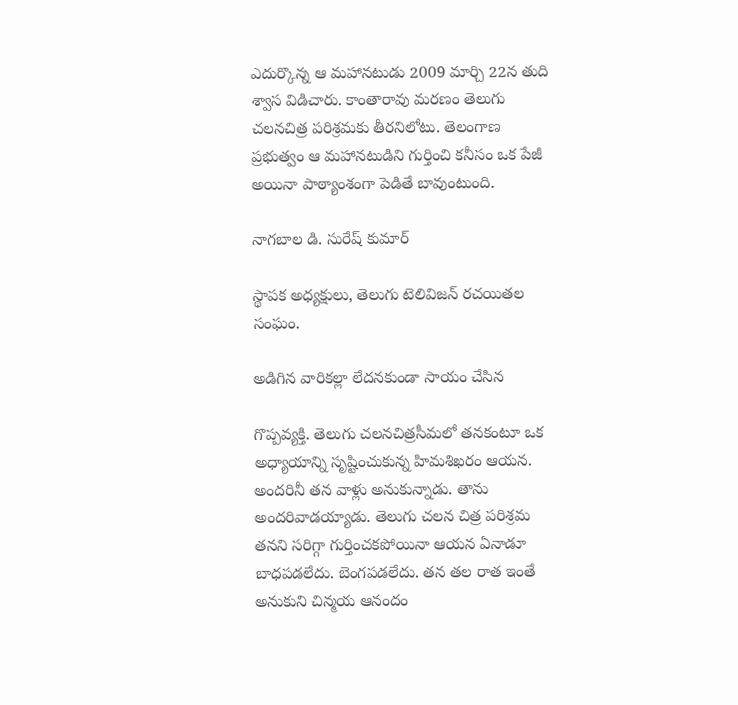ఎదుర్కొన్న ఆ మహానటుడు 2009 మార్చి 22న తుది శ్వాస విడిచారు. కాంతారావు మరణం తెలుగు చలనచిత్ర పరిశ్రమకు తీరనిలోటు. తెలంగాణ ప్రభుత్వం ఆ మహానటుడిని గుర్తించి కనీసం ఒక పేజీ అయినా పాఠ్యాంశంగా పెడితే బావుంటుంది.

నాగబాల డి. సురేష్‌ కుమార్‌

స్థాపక అధ్యక్షులు, తెలుగు టెలివిజన్‌ రచయితల సంఘం.

అడిగిన వారికల్లా లేదనకుండా సాయం చేసిన

గొప్పవ్యక్తి. తెలుగు చలనచిత్రసీమలో తనకంటూ ఒక అధ్యాయాన్ని సృష్టించుకున్న హిమశిఖరం ఆయన. అందరినీ తన వాళ్లు అనుకున్నాడు. తాను అందరివాడయ్యాడు. తెలుగు చలన చిత్ర పరిశ్రమ తనని సరిగ్గా గుర్తించకపోయినా ఆయన ఏనాడూ బాధపడలేదు. బెంగపడలేదు. తన తల రాత ఇంతే అనుకుని చిన్మయ ఆనందం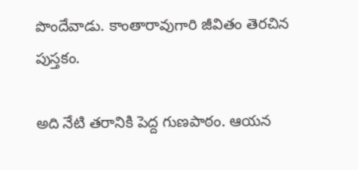పొందేవాడు. కాంతారావుగారి జీవితం తెరచిన పుస్తకం.

అది నేటి తరానికి పెద్ద గుణపాఠం. ఆయన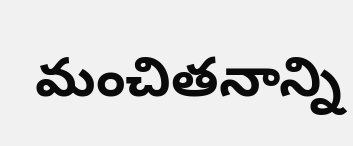మంచితనాన్ని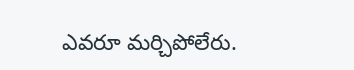ఎవరూ మర్చిపోలేరు.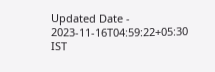Updated Date - 2023-11-16T04:59:22+05:30 IST